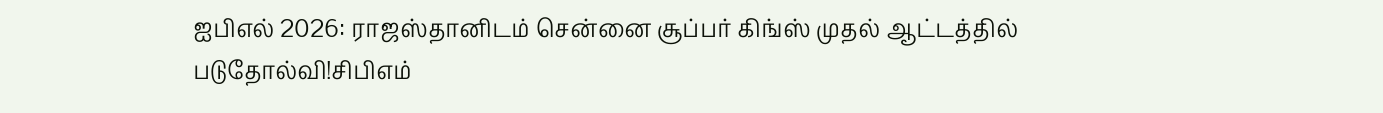ஐபிஎல் 2026: ராஜஸ்தானிடம் சென்னை சூப்பர் கிங்ஸ் முதல் ஆட்டத்தில் படுதோல்வி!சிபிஎம்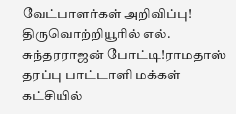வேட்பாளர்கள் அறிவிப்பு! திருவொற்றியூரில் எல். சுந்தரராஜன் போட்டி!ராமதாஸ் தரப்பு பாட்டாளி மக்கள் கட்சியில்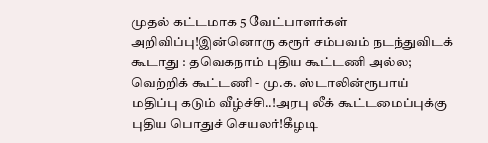முதல் கட்டமாக 5 வேட்பாளர்கள் அறிவிப்பு!இன்னொரு கரூர் சம்பவம் நடந்துவிடக் கூடாது : தவெகநாம் புதிய கூட்டணி அல்ல; வெற்றிக் கூட்டணி - மு.க. ஸ்டாலின்ரூபாய் மதிப்பு கடும் வீழ்ச்சி..!அரபு லீக் கூட்டமைப்புக்கு புதிய பொதுச் செயலர்!கீழடி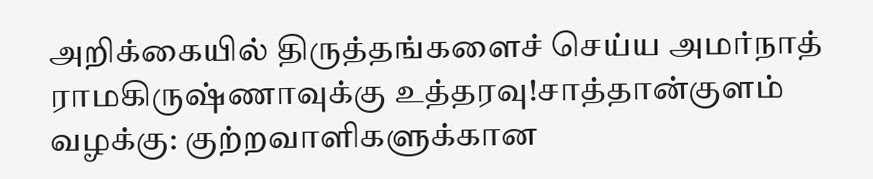அறிக்கையில் திருத்தங்களைச் செய்ய அமர்நாத் ராமகிருஷ்ணாவுக்கு உத்தரவு!சாத்தான்குளம் வழக்கு: குற்றவாளிகளுக்கான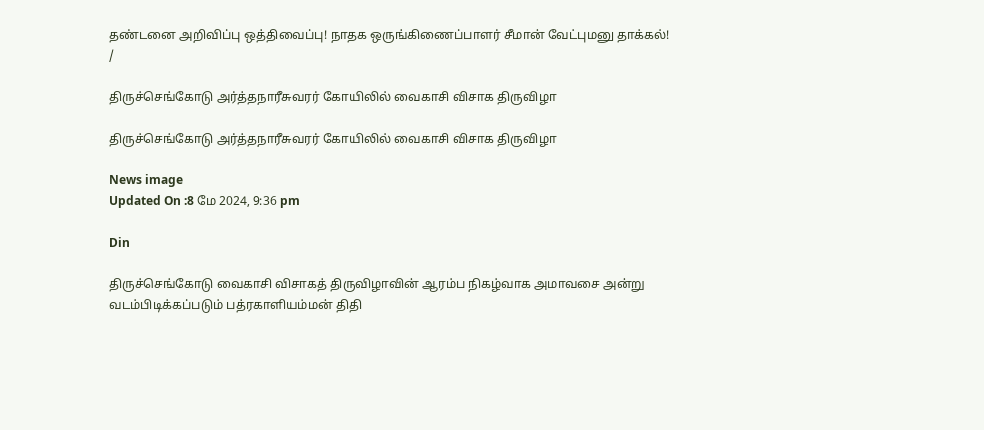தண்டனை அறிவிப்பு ஒத்திவைப்பு! நாதக ஒருங்கிணைப்பாளர் சீமான் வேட்புமனு தாக்கல்!
/

திருச்செங்கோடு அர்த்தநாரீசுவரர் கோயிலில் வைகாசி விசாக திருவிழா

திருச்செங்கோடு அர்த்தநாரீசுவரர் கோயிலில் வைகாசி விசாக திருவிழா

News image
Updated On :8 மே 2024, 9:36 pm

Din

திருச்செங்கோடு வைகாசி விசாகத் திருவிழாவின் ஆரம்ப நிகழ்வாக அமாவசை அன்று வடம்பிடிக்கப்படும் பத்ரகாளியம்மன் திதி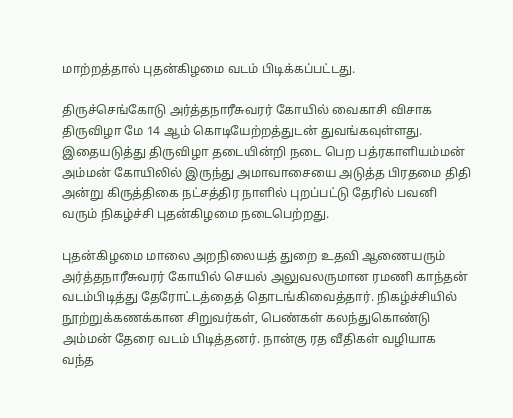மாற்றத்தால் புதன்கிழமை வடம் பிடிக்கப்பட்டது.

திருச்செங்கோடு அர்த்தநாரீசுவரர் கோயில் வைகாசி விசாக திருவிழா மே 14 ஆம் கொடியேற்றத்துடன் துவங்கவுள்ளது. இதையடுத்து திருவிழா தடையின்றி நடை பெற பத்ரகாளியம்மன் அம்மன் கோயிலில் இருந்து அமாவாசையை அடுத்த பிரதமை திதி அன்று கிருத்திகை நட்சத்திர நாளில் புறப்பட்டு தேரில் பவனி வரும் நிகழ்ச்சி புதன்கிழமை நடைபெற்றது.

புதன்கிழமை மாலை அறநிலையத் துறை உதவி ஆணையரும் அர்த்தநாரீசுவரர் கோயில் செயல் அலுவலருமான ரமணி காந்தன் வடம்பிடித்து தேரோட்டத்தைத் தொடங்கிவைத்தார். நிகழ்ச்சியில் நூற்றுக்கணக்கான சிறுவர்கள், பெண்கள் கலந்துகொண்டு அம்மன் தேரை வடம் பிடித்தனர். நான்கு ரத வீதிகள் வழியாக வந்த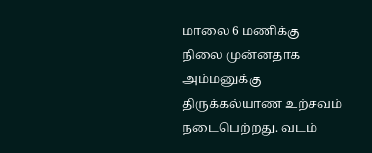மாலை 6 மணிக்கு நிலை முன்னதாக அம்மனுக்கு திருக்கல்யாண உற்சவம் நடைபெற்றது. வடம்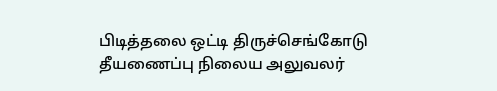பிடித்தலை ஒட்டி திருச்செங்கோடு தீயணைப்பு நிலைய அலுவலர்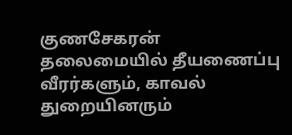குணசேகரன் தலைமையில் தீயணைப்பு வீரர்களும், காவல் துறையினரும்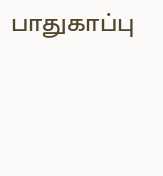பாதுகாப்பு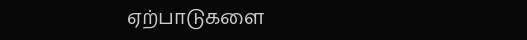ஏற்பாடுகளை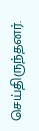செய்திருந்தனர்.